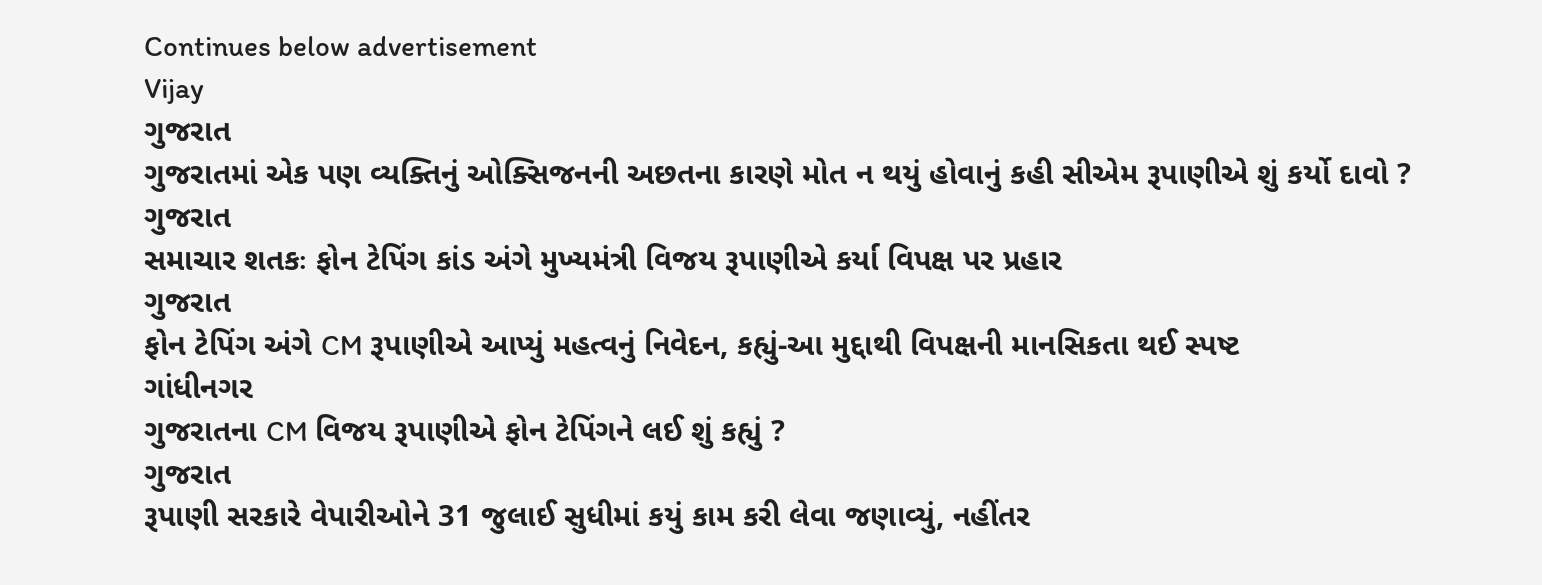Continues below advertisement
Vijay
ગુજરાત
ગુજરાતમાં એક પણ વ્યક્તિનું ઓક્સિજનની અછતના કારણે મોત ન થયું હોવાનું કહી સીએમ રૂપાણીએ શું કર્યો દાવો ?
ગુજરાત
સમાચાર શતકઃ ફોન ટેપિંગ કાંડ અંગે મુખ્યમંત્રી વિજય રૂપાણીએ કર્યા વિપક્ષ પર પ્રહાર
ગુજરાત
ફોન ટેપિંગ અંગે CM રૂપાણીએ આપ્યું મહત્વનું નિવેદન, કહ્યું-આ મુદ્દાથી વિપક્ષની માનસિકતા થઈ સ્પષ્ટ
ગાંધીનગર
ગુજરાતના CM વિજય રૂપાણીએ ફોન ટેપિંગને લઈ શું કહ્યું ?
ગુજરાત
રૂપાણી સરકારે વેપારીઓને 31 જુલાઈ સુધીમાં કયું કામ કરી લેવા જણાવ્યું, નહીંતર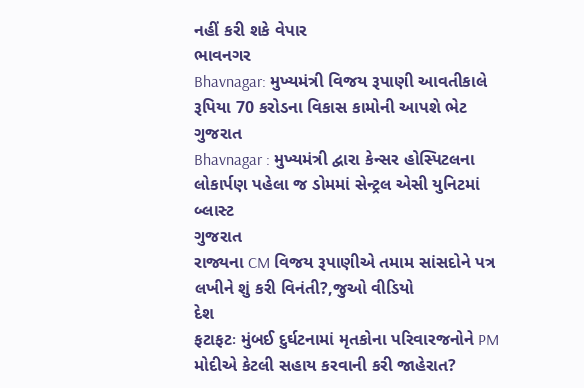નહીં કરી શકે વેપાર
ભાવનગર
Bhavnagar: મુખ્યમંત્રી વિજય રૂપાણી આવતીકાલે રૂપિયા 70 કરોડના વિકાસ કામોની આપશે ભેટ
ગુજરાત
Bhavnagar : મુખ્યમંત્રી દ્વારા કેન્સર હોસ્પિટલના લોકાર્પણ પહેલા જ ડોમમાં સેન્ટ્રલ એસી યુનિટમાં બ્લાસ્ટ
ગુજરાત
રાજ્યના CM વિજય રૂપાણીએ તમામ સાંસદોને પત્ર લખીને શું કરી વિનંતી?,જુઓ વીડિયો
દેશ
ફટાફટઃ મુંબઈ દુર્ઘટનામાં મૃતકોના પરિવારજનોને PM મોદીએ કેટલી સહાય કરવાની કરી જાહેરાત?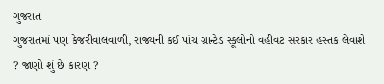ગુજરાત
ગુજરાતમાં પણ કેજરીવાલવાળી, રાજ્યની કઈ પાંચ ગ્રાન્ટેડ સ્કૂલોનો વહીવટ સરકાર હસ્તક લેવાશે ? જાણો શું છે કારણ ?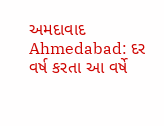અમદાવાદ
Ahmedabad: દર વર્ષ કરતા આ વર્ષે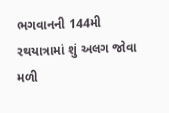ભગવાનની 144મી રથયાત્રામાં શું અલગ જોવા મળી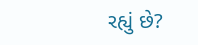રહ્યું છે?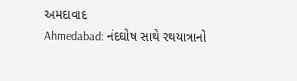અમદાવાદ
Ahmedabad: નંદઘોષ સાથે રથયાત્રાનો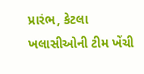પ્રારંભ, કેટલા ખલાસીઓની ટીમ ખેંચી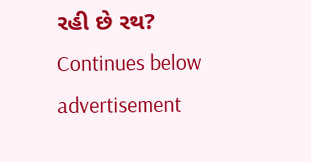રહી છે રથ?
Continues below advertisement